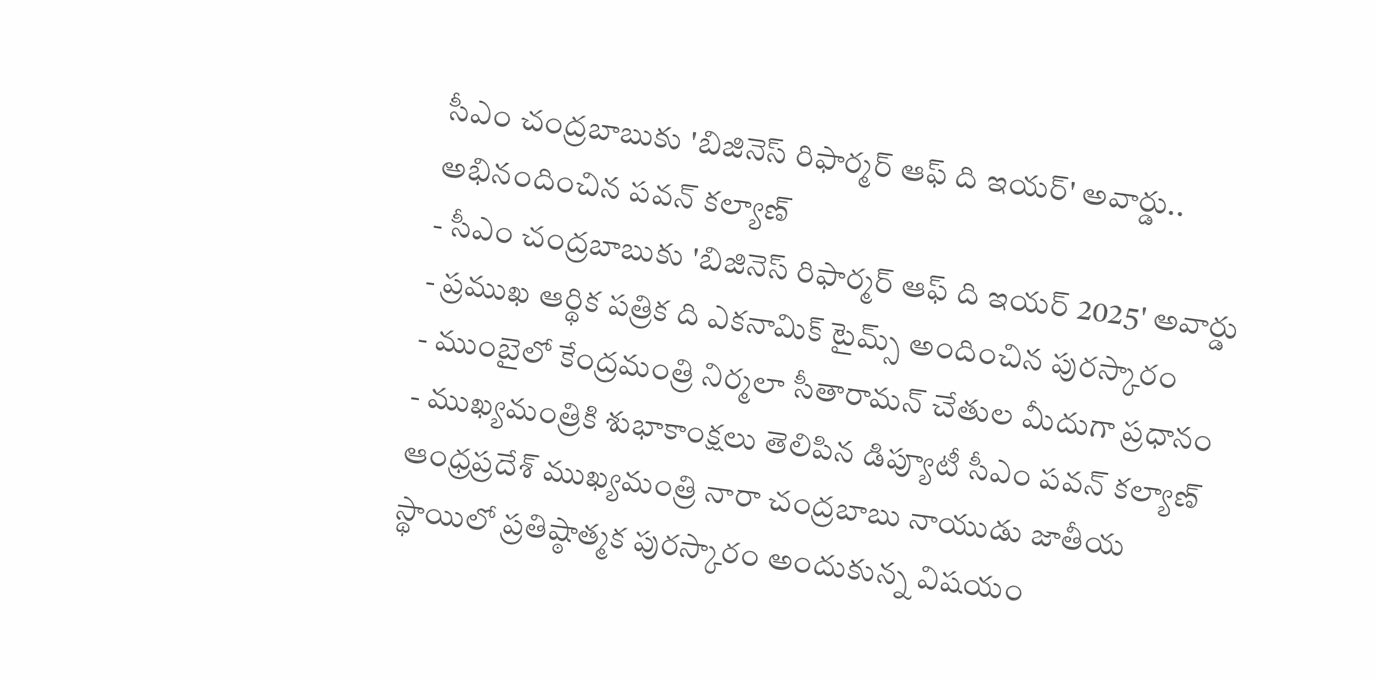సీఎం చంద్రబాబుకు 'బిజినెస్ రిఫార్మర్ ఆఫ్ ది ఇయర్' అవార్డు.. అభినందించిన పవన్ కల్యాణ్
- సీఎం చంద్రబాబుకు 'బిజినెస్ రిఫార్మర్ ఆఫ్ ది ఇయర్ 2025' అవార్డు
- ప్రముఖ ఆర్థిక పత్రిక ది ఎకనామిక్ టైమ్స్ అందించిన పురస్కారం
- ముంబైలో కేంద్రమంత్రి నిర్మలా సీతారామన్ చేతుల మీదుగా ప్రధానం
- ముఖ్యమంత్రికి శుభాకాంక్షలు తెలిపిన డిప్యూటీ సీఎం పవన్ కల్యాణ్
ఆంధ్రప్రదేశ్ ముఖ్యమంత్రి నారా చంద్రబాబు నాయుడు జాతీయ స్థాయిలో ప్రతిష్ఠాత్మక పురస్కారం అందుకున్న విషయం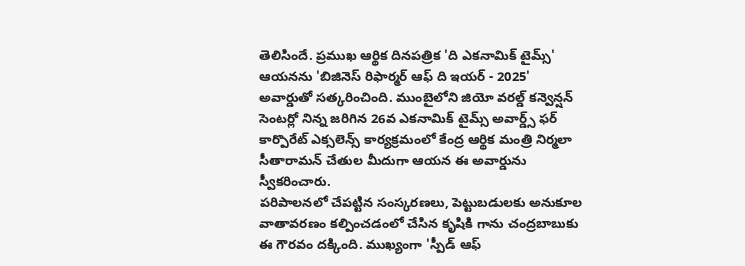తెలిసిందే. ప్రముఖ ఆర్థిక దినపత్రిక 'ది ఎకనామిక్ టైమ్స్' ఆయనను 'బిజినెస్ రిఫార్మర్ ఆఫ్ ది ఇయర్ - 2025' అవార్డుతో సత్కరించింది. ముంబైలోని జియో వరల్డ్ కన్వెన్షన్ సెంటర్లో నిన్న జరిగిన 26వ ఎకనామిక్ టైమ్స్ అవార్డ్స్ ఫర్ కార్పొరేట్ ఎక్సలెన్స్ కార్యక్రమంలో కేంద్ర ఆర్థిక మంత్రి నిర్మలా సీతారామన్ చేతుల మీదుగా ఆయన ఈ అవార్డును స్వీకరించారు.
పరిపాలనలో చేపట్టిన సంస్కరణలు, పెట్టుబడులకు అనుకూల వాతావరణం కల్పించడంలో చేసిన కృషికి గాను చంద్రబాబుకు ఈ గౌరవం దక్కింది. ముఖ్యంగా 'స్పీడ్ ఆఫ్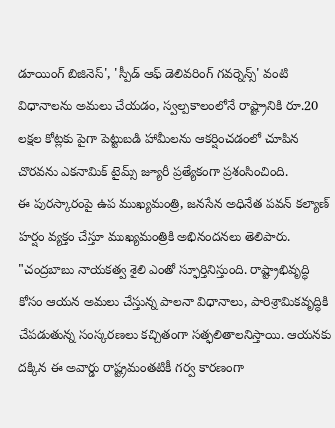డూయింగ్ బిజినెస్', 'స్పీడ్ ఆఫ్ డెలివరింగ్ గవర్నెన్స్' వంటి విధానాలను అమలు చేయడం, స్వల్పకాలంలోనే రాష్ట్రానికి రూ.20 లక్షల కోట్లకు పైగా పెట్టుబడి హామీలను ఆకర్షించడంలో చూపిన చొరవను ఎకనామిక్ టైమ్స్ జ్యూరీ ప్రత్యేకంగా ప్రశంసించింది.
ఈ పురస్కారంపై ఉప ముఖ్యమంత్రి, జనసేన అధినేత పవన్ కల్యాణ్ హర్షం వ్యక్తం చేస్తూ ముఖ్యమంత్రికి అభినందనలు తెలిపారు. "చంద్రబాబు నాయకత్వ శైలి ఎంతో స్ఫూర్తినిస్తుంది. రాష్ట్రాభివృద్ధి కోసం ఆయన అమలు చేస్తున్న పాలనా విధానాలు, పారిశ్రామికవృద్ధికి చేపడుతున్న సంస్కరణలు కచ్చితంగా సత్ఫలితాలనిస్తాయి. ఆయనకు దక్కిన ఈ అవార్డు రాష్ట్రమంతటికీ గర్వ కారణంగా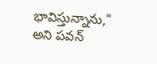భావిస్తున్నాను," అని పవన్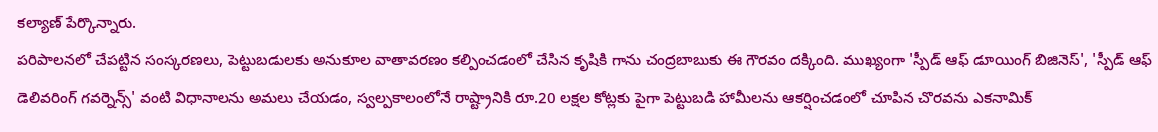కల్యాణ్ పేర్కొన్నారు.
పరిపాలనలో చేపట్టిన సంస్కరణలు, పెట్టుబడులకు అనుకూల వాతావరణం కల్పించడంలో చేసిన కృషికి గాను చంద్రబాబుకు ఈ గౌరవం దక్కింది. ముఖ్యంగా 'స్పీడ్ ఆఫ్ డూయింగ్ బిజినెస్', 'స్పీడ్ ఆఫ్ డెలివరింగ్ గవర్నెన్స్' వంటి విధానాలను అమలు చేయడం, స్వల్పకాలంలోనే రాష్ట్రానికి రూ.20 లక్షల కోట్లకు పైగా పెట్టుబడి హామీలను ఆకర్షించడంలో చూపిన చొరవను ఎకనామిక్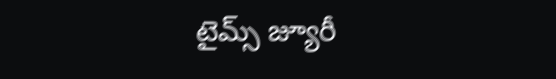టైమ్స్ జ్యూరీ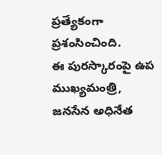ప్రత్యేకంగా ప్రశంసించింది.
ఈ పురస్కారంపై ఉప ముఖ్యమంత్రి, జనసేన అధినేత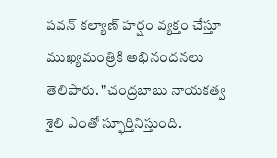పవన్ కల్యాణ్ హర్షం వ్యక్తం చేస్తూ ముఖ్యమంత్రికి అభినందనలు తెలిపారు. "చంద్రబాబు నాయకత్వ శైలి ఎంతో స్ఫూర్తినిస్తుంది.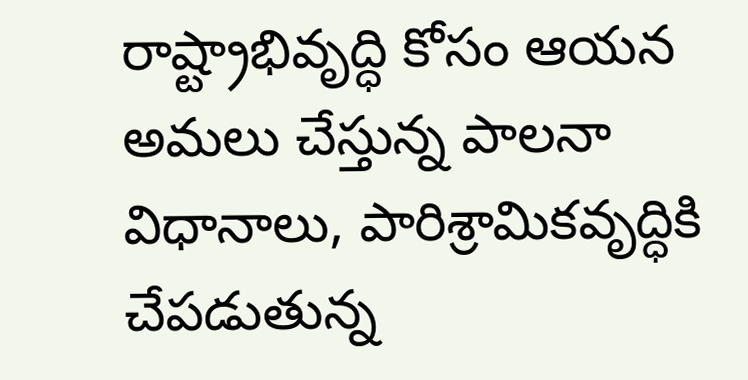రాష్ట్రాభివృద్ధి కోసం ఆయన అమలు చేస్తున్న పాలనా విధానాలు, పారిశ్రామికవృద్ధికి చేపడుతున్న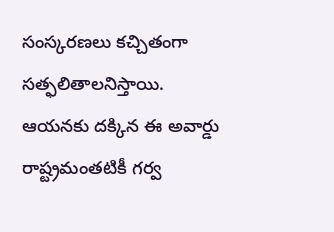సంస్కరణలు కచ్చితంగా సత్ఫలితాలనిస్తాయి. ఆయనకు దక్కిన ఈ అవార్డు రాష్ట్రమంతటికీ గర్వ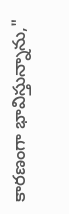కారణంగా భావిస్తున్నాను,"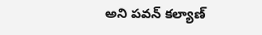అని పవన్ కల్యాణ్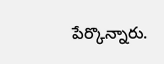పేర్కొన్నారు.